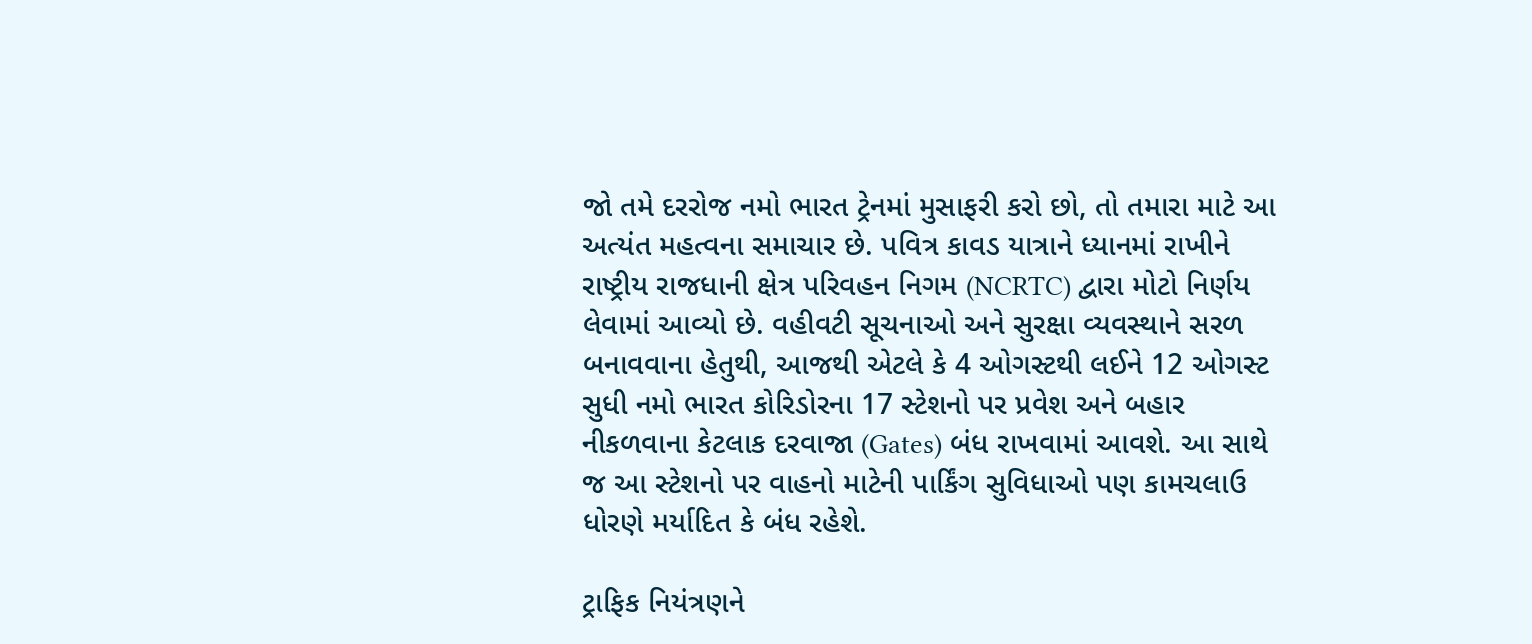જો તમે દરરોજ નમો ભારત ટ્રેનમાં મુસાફરી કરો છો, તો તમારા માટે આ અત્યંત મહત્વના સમાચાર છે. પવિત્ર કાવડ યાત્રાને ધ્યાનમાં રાખીને રાષ્ટ્રીય રાજધાની ક્ષેત્ર પરિવહન નિગમ (NCRTC) દ્વારા મોટો નિર્ણય લેવામાં આવ્યો છે. વહીવટી સૂચનાઓ અને સુરક્ષા વ્યવસ્થાને સરળ બનાવવાના હેતુથી, આજથી એટલે કે 4 ઓગસ્ટથી લઈને 12 ઓગસ્ટ સુધી નમો ભારત કોરિડોરના 17 સ્ટેશનો પર પ્રવેશ અને બહાર નીકળવાના કેટલાક દરવાજા (Gates) બંધ રાખવામાં આવશે. આ સાથે જ આ સ્ટેશનો પર વાહનો માટેની પાર્કિંગ સુવિધાઓ પણ કામચલાઉ ધોરણે મર્યાદિત કે બંધ રહેશે.

ટ્રાફિક નિયંત્રણને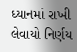ધ્યાનમાં રાખી લેવાયો નિર્ણય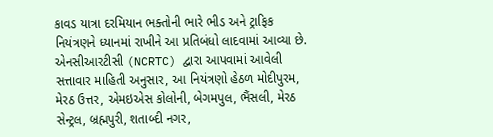કાવડ યાત્રા દરમિયાન ભક્તોની ભારે ભીડ અને ટ્રાફિક નિયંત્રણને ધ્યાનમાં રાખીને આ પ્રતિબંધો લાદવામાં આવ્યા છે. એનસીઆરટીસી (NCRTC) દ્વારા આપવામાં આવેલી સત્તાવાર માહિતી અનુસાર, આ નિયંત્રણો હેઠળ મોદીપુરમ, મેરઠ ઉત્તર, એમઇએસ કોલોની, બેગમપુલ, ભૈંસલી, મેરઠ સેન્ટ્રલ, બ્રહ્મપુરી, શતાબ્દી નગર,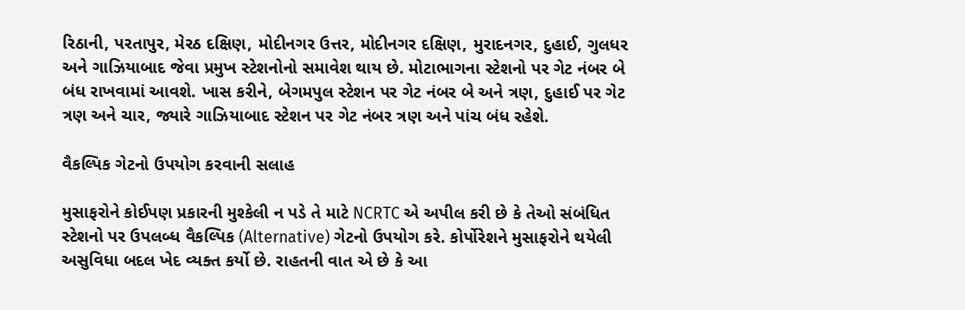રિઠાની, પરતાપુર, મેરઠ દક્ષિણ, મોદીનગર ઉત્તર, મોદીનગર દક્ષિણ, મુરાદનગર, દુહાઈ, ગુલધર અને ગાઝિયાબાદ જેવા પ્રમુખ સ્ટેશનોનો સમાવેશ થાય છે. મોટાભાગના સ્ટેશનો પર ગેટ નંબર બે બંધ રાખવામાં આવશે. ખાસ કરીને, બેગમપુલ સ્ટેશન પર ગેટ નંબર બે અને ત્રણ, દુહાઈ પર ગેટ ત્રણ અને ચાર, જ્યારે ગાઝિયાબાદ સ્ટેશન પર ગેટ નંબર ત્રણ અને પાંચ બંધ રહેશે.

વૈકલ્પિક ગેટનો ઉપયોગ કરવાની સલાહ

મુસાફરોને કોઈપણ પ્રકારની મુશ્કેલી ન પડે તે માટે NCRTC એ અપીલ કરી છે કે તેઓ સંબંધિત સ્ટેશનો પર ઉપલબ્ધ વૈકલ્પિક (Alternative) ગેટનો ઉપયોગ કરે. કોર્પોરેશને મુસાફરોને થયેલી અસુવિધા બદલ ખેદ વ્યક્ત કર્યો છે. રાહતની વાત એ છે કે આ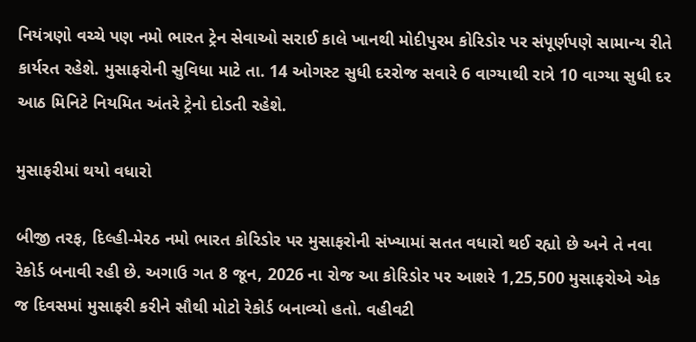નિયંત્રણો વચ્ચે પણ નમો ભારત ટ્રેન સેવાઓ સરાઈ કાલે ખાનથી મોદીપુરમ કોરિડોર પર સંપૂર્ણપણે સામાન્ય રીતે કાર્યરત રહેશે. મુસાફરોની સુવિધા માટે તા. 14 ઓગસ્ટ સુધી દરરોજ સવારે 6 વાગ્યાથી રાત્રે 10 વાગ્યા સુધી દર આઠ મિનિટે નિયમિત અંતરે ટ્રેનો દોડતી રહેશે.

મુસાફરીમાં થયો વધારો

બીજી તરફ, દિલ્હી-મેરઠ નમો ભારત કોરિડોર પર મુસાફરોની સંખ્યામાં સતત વધારો થઈ રહ્યો છે અને તે નવા રેકોર્ડ બનાવી રહી છે. અગાઉ ગત 8 જૂન, 2026 ના રોજ આ કોરિડોર પર આશરે 1,25,500 મુસાફરોએ એક જ દિવસમાં મુસાફરી કરીને સૌથી મોટો રેકોર્ડ બનાવ્યો હતો. વહીવટી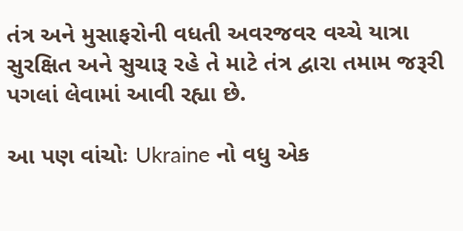તંત્ર અને મુસાફરોની વધતી અવરજવર વચ્ચે યાત્રા સુરક્ષિત અને સુચારૂ રહે તે માટે તંત્ર દ્વારા તમામ જરૂરી પગલાં લેવામાં આવી રહ્યા છે.

આ પણ વાંચોઃ Ukraine નો વધુ એક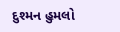દુશ્મન હુમલો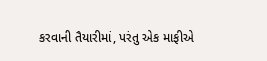કરવાની તૈયારીમાં, પરંતુ એક માફીએ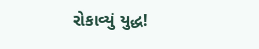રોકાવ્યું યુદ્ધ!